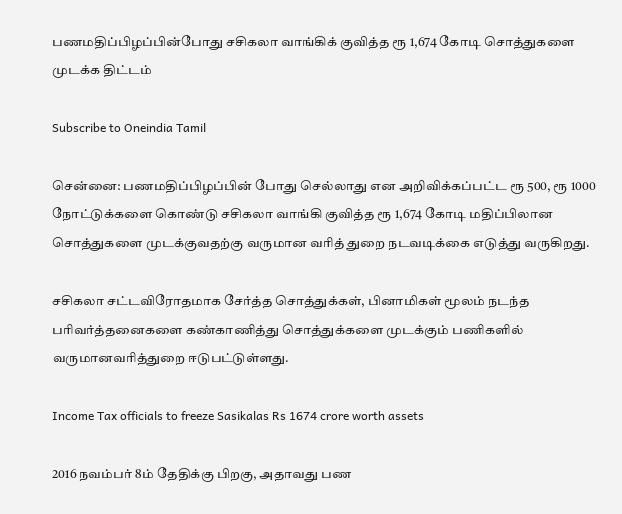பணமதிப்பிழப்பின்போது சசிகலா வாங்கிக் குவித்த ரூ 1,674 கோடி சொத்துகளை முடக்க திட்டம்

Subscribe to Oneindia Tamil

சென்னை: பணமதிப்பிழப்பின் போது செல்லாது என அறிவிக்கப்பட்ட ரூ 500, ரூ 1000 நோட்டுக்களை கொண்டு சசிகலா வாங்கி குவித்த ரூ 1,674 கோடி மதிப்பிலான சொத்துகளை முடக்குவதற்கு வருமான வரித் துறை நடவடிக்கை எடுத்து வருகிறது.

சசிகலா சட்டவிரோதமாக சேர்த்த சொத்துக்கள், பினாமிகள் மூலம் நடந்த பரிவர்த்தனைகளை கண்காணித்து சொத்துக்களை முடக்கும் பணிகளில் வருமானவரித்துறை ஈடுபட்டுள்ளது.

Income Tax officials to freeze Sasikalas Rs 1674 crore worth assets

2016 நவம்பர் 8ம் தேதிக்கு பிறகு, அதாவது பண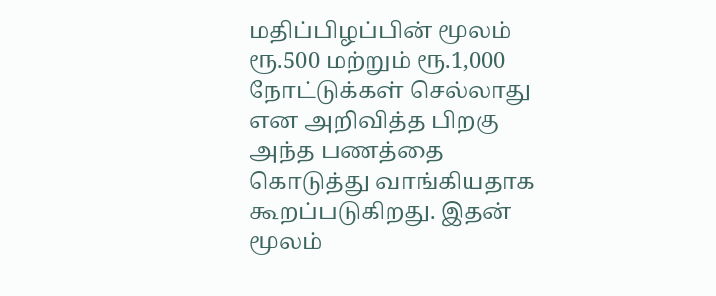மதிப்பிழப்பின் மூலம் ரூ.500 மற்றும் ரூ.1,000 நோட்டுக்கள் செல்லாது என அறிவித்த பிறகு அந்த பணத்தை கொடுத்து வாங்கியதாக கூறப்படுகிறது. இதன் மூலம்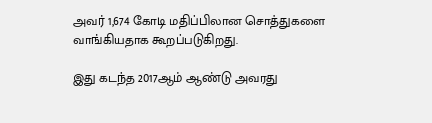அவர் 1,674 கோடி மதிப்பிலான சொத்துகளை வாங்கியதாக கூறப்படுகிறது.

இது கடந்த 2017ஆம் ஆண்டு அவரது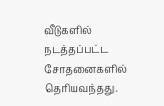வீடுகளில் நடத்தப்பட்ட சோதனைகளில் தெரியவந்தது.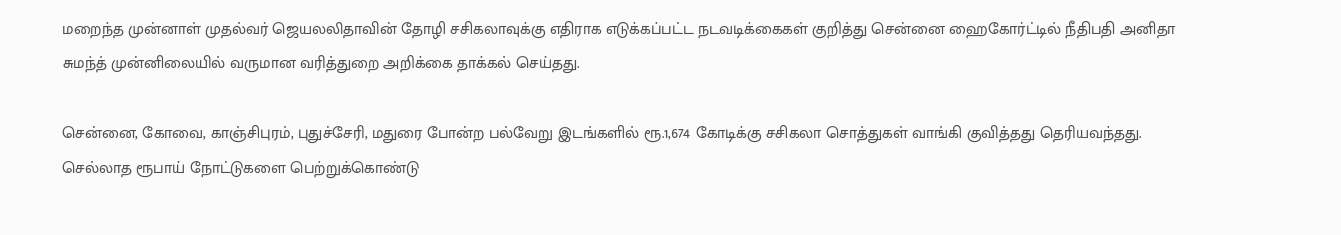மறைந்த முன்னாள் முதல்வர் ஜெயலலிதாவின் தோழி சசிகலாவுக்கு எதிராக எடுக்கப்பட்ட நடவடிக்கைகள் குறித்து சென்னை ஹைகோர்ட்டில் நீதிபதி அனிதா சுமந்த் முன்னிலையில் வருமான வரித்துறை அறிக்கை தாக்கல் செய்தது.

சென்னை, கோவை, காஞ்சிபுரம், புதுச்சேரி, மதுரை போன்ற பல்வேறு இடங்களில் ரூ.1,674 கோடிக்கு சசிகலா சொத்துகள் வாங்கி குவித்தது தெரியவந்தது. செல்லாத ரூபாய் நோட்டுகளை பெற்றுக்கொண்டு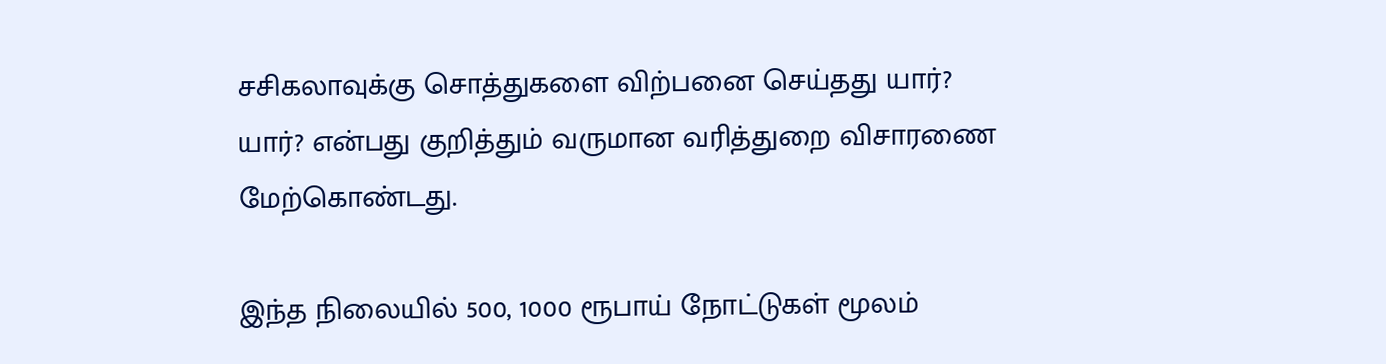சசிகலாவுக்கு சொத்துகளை விற்பனை செய்தது யார்? யார்? என்பது குறித்தும் வருமான வரித்துறை விசாரணை மேற்கொண்டது.

இந்த நிலையில் 500, 1000 ரூபாய் நோட்டுகள் மூலம்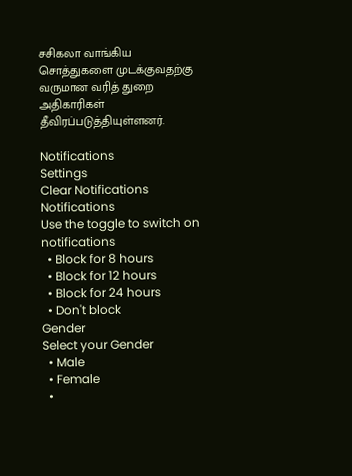சசிகலா வாங்கிய சொத்துகளை முடக்குவதற்கு வருமான வரித் துறை அதிகாரிகள் தீவிரப்படுத்தியுள்ளனர்.

Notifications
Settings
Clear Notifications
Notifications
Use the toggle to switch on notifications
  • Block for 8 hours
  • Block for 12 hours
  • Block for 24 hours
  • Don't block
Gender
Select your Gender
  • Male
  • Female
  •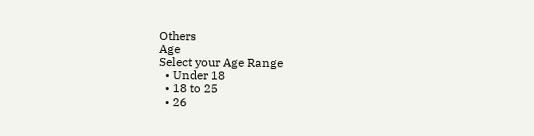Others
Age
Select your Age Range
  • Under 18
  • 18 to 25
  • 26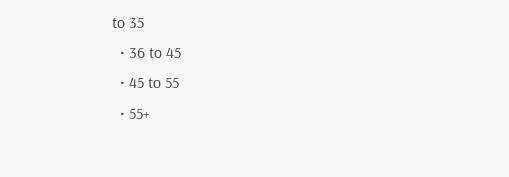to 35
  • 36 to 45
  • 45 to 55
  • 55+